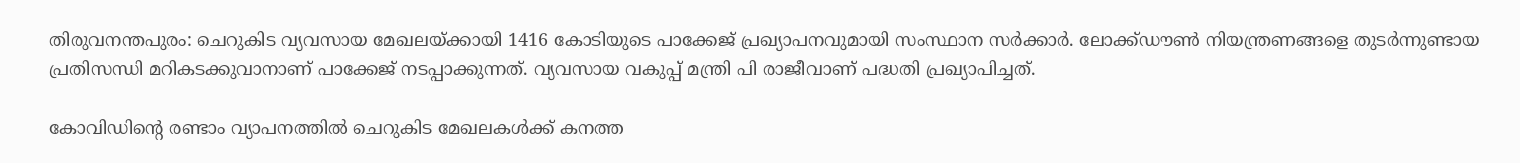തിരുവനന്തപുരം: ചെറുകിട വ്യവസായ മേഖലയ്ക്കായി 1416 കോടിയുടെ പാക്കേജ് പ്രഖ്യാപനവുമായി സംസ്ഥാന സര്‍ക്കാര്‍. ലോക്ക്ഡൗണ്‍ നിയന്ത്രണങ്ങളെ തുടര്‍ന്നുണ്ടായ പ്രതിസന്ധി മറികടക്കുവാനാണ് പാക്കേജ് നടപ്പാക്കുന്നത്. വ്യവസായ വകുപ്പ് മന്ത്രി പി രാജീവാണ് പദ്ധതി പ്രഖ്യാപിച്ചത്.

കോവിഡിന്റെ രണ്ടാം വ്യാപനത്തില്‍ ചെറുകിട മേഖലകള്‍ക്ക് കനത്ത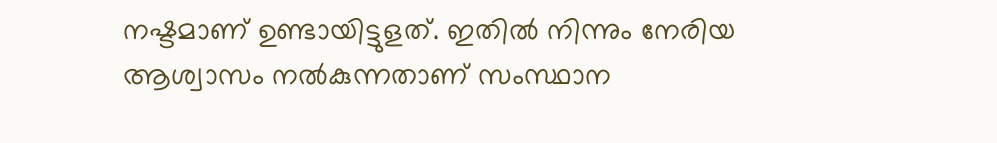നഷ്ടമാണ് ഉണ്ടായിട്ടുളത്. ഇതില്‍ നിന്നും നേരിയ ആശ്വാസം നല്‍കുന്നതാണ് സംസ്ഥാന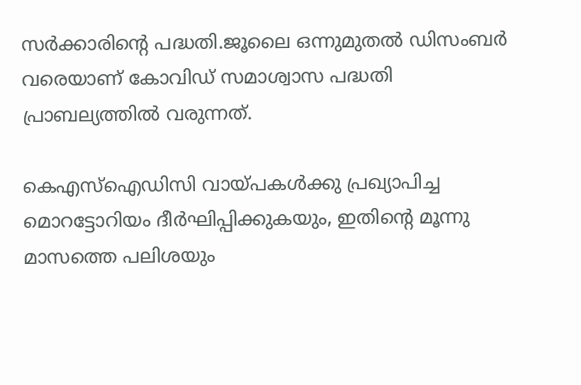സര്‍ക്കാരിന്റെ പദ്ധതി.ജൂലൈ ഒന്നുമുതല്‍ ഡിസംബര്‍ വരെയാണ് കോവിഡ് സമാശ്വാസ പദ്ധതി പ്രാബല്യത്തില്‍ വരുന്നത്.

കെഎസ്‌ഐഡിസി വായ്പകള്‍ക്കു പ്രഖ്യാപിച്ച മൊറട്ടോറിയം ദീര്‍ഘിപ്പിക്കുകയും, ഇതിന്റെ മൂന്നു മാസത്തെ പലിശയും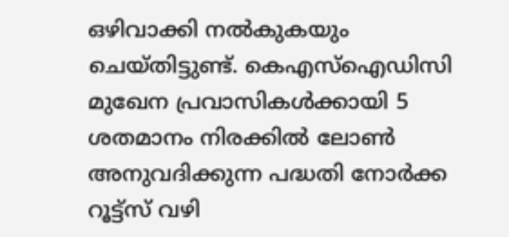ഒഴിവാക്കി നല്‍കുകയും ചെയ്തിട്ടുണ്ട്. കെഎസ്‌ഐഡിസി മുഖേന പ്രവാസികള്‍ക്കായി 5 ശതമാനം നിരക്കില്‍ ലോണ്‍ അനുവദിക്കുന്ന പദ്ധതി നോര്‍ക്ക റൂട്ട്‌സ് വഴി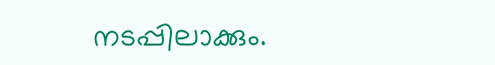നടപ്പിലാക്കും.